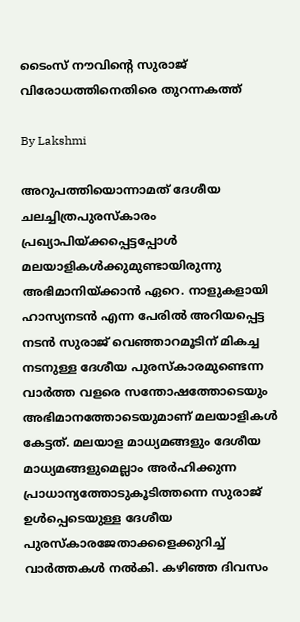ടൈംസ് നൗവിന്റെ സുരാജ് വിരോധത്തിനെതിരെ തുറന്നകത്ത്

By Lakshmi

അറുപത്തിയൊന്നാമത് ദേശീയ ചലച്ചിത്രപുരസ്‌കാരം പ്രഖ്യാപിയ്ക്കപ്പെട്ടപ്പോള്‍ മലയാളികള്‍ക്കുമുണ്ടായിരുന്നു അഭിമാനിയ്ക്കാന്‍ ഏറെ. നാളുകളായി ഹാസ്യനടന്‍ എന്ന പേരില്‍ അറിയപ്പെട്ട നടന്‍ സുരാജ് വെഞ്ഞാറമൂടിന് മികച്ച നടനുള്ള ദേശീയ പുരസ്‌കാരമുണ്ടെന്ന വാര്‍ത്ത വളരെ സന്തോഷത്തോടെയും അഭിമാനത്തോടെയുമാണ് മലയാളികള്‍ കേട്ടത്. മലയാള മാധ്യമങ്ങളും ദേശീയ മാധ്യമങ്ങളുമെല്ലാം അര്‍ഹിക്കുന്ന പ്രാധാന്യത്തോടുകൂടിത്തന്നെ സുരാജ് ഉള്‍പ്പെടെയുള്ള ദേശീയ പുരസ്‌കാരജേതാക്കളെക്കുറിച്ച് വാര്‍ത്തകള്‍ നല്‍കി. കഴിഞ്ഞ ദിവസം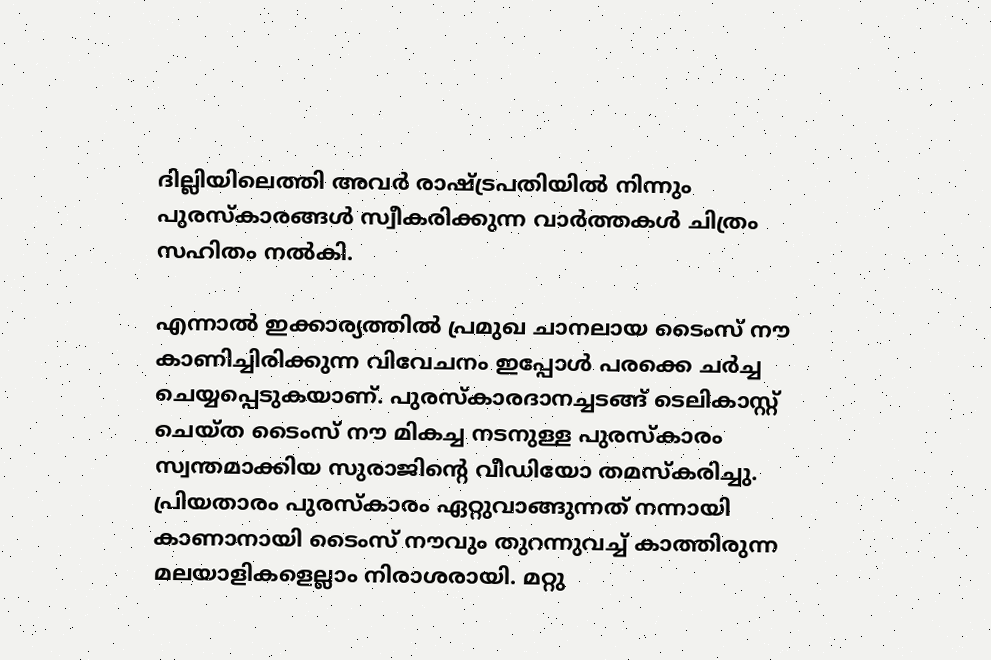ദില്ലിയിലെത്തി അവര്‍ രാഷ്ട്രപതിയില്‍ നിന്നും പുരസ്‌കാരങ്ങള്‍ സ്വീകരിക്കുന്ന വാര്‍ത്തകള്‍ ചിത്രം സഹിതം നല്‍കി.

എന്നാല്‍ ഇക്കാര്യത്തില്‍ പ്രമുഖ ചാനലായ ടൈംസ് നൗ കാണിച്ചിരിക്കുന്ന വിവേചനം ഇപ്പോള്‍ പരക്കെ ചര്‍ച്ച ചെയ്യപ്പെടുകയാണ്. പുരസ്‌കാരദാനച്ചടങ്ങ് ടെലികാസ്റ്റ് ചെയ്ത ടൈംസ് നൗ മികച്ച നടനുള്ള പുരസ്‌കാരം സ്വന്തമാക്കിയ സുരാജിന്റെ വീഡിയോ തമസ്‌കരിച്ചു. പ്രിയതാരം പുരസ്‌കാരം ഏറ്റുവാങ്ങുന്നത് നന്നായി കാണാനായി ടൈംസ് നൗവും തുറന്നുവച്ച് കാത്തിരുന്ന മലയാളികളെല്ലാം നിരാശരായി. മറ്റു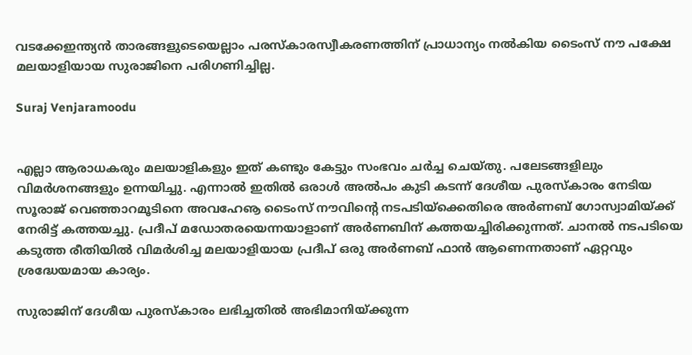വടക്കേഇന്ത്യന്‍ താരങ്ങളുടെയെല്ലാം പരസ്‌കാരസ്വീകരണത്തിന് പ്രാധാന്യം നല്‍കിയ ടൈംസ് നൗ പക്ഷേ മലയാളിയായ സുരാജിനെ പരിഗണിച്ചില്ല.

Suraj Venjaramoodu


എല്ലാ ആരാധകരും മലയാളികളും ഇത് കണ്ടും കേട്ടും സംഭവം ചര്‍ച്ച ചെയ്തു. പലേടങ്ങളിലും വിമര്‍ശനങ്ങളും ഉന്നയിച്ചു. എന്നാല്‍ ഇതില്‍ ഒരാള്‍ അല്‍പം കുടി കടന്ന് ദേശീയ പുരസ്‌കാരം നേടിയ സൂരാജ് വെഞ്ഞാറമൂടിനെ അവഹേൡ ടൈംസ് നൗവിന്റെ നടപടിയ്‌ക്കെതിരെ അര്‍ണബ് ഗോസ്വാമിയ്ക്ക് നേരിട്ട് കത്തയച്ചു. പ്രദീപ് മഡോതരയെന്നയാളാണ് അര്‍ണബിന് കത്തയച്ചിരിക്കുന്നത്. ചാനല്‍ നടപടിയെ കടുത്ത രീതിയില്‍ വിമര്‍ശിച്ച മലയാളിയായ പ്രദീപ് ഒരു അര്‍ണബ് ഫാന്‍ ആണെന്നതാണ് ഏറ്റവും ശ്രദ്ധേയമായ കാര്യം.

സുരാജിന് ദേശീയ പുരസ്‌കാരം ലഭിച്ചതില്‍ അഭിമാനിയ്ക്കുന്ന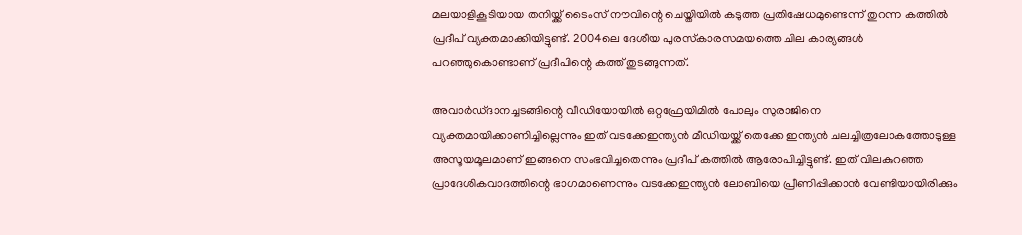മലയാളികൂടിയായ തനിയ്ക്ക് ടൈംസ് നൗവിന്റെ ചെയ്തിയില്‍ കടുത്ത പ്രതിഷേധമുണ്ടെന്ന് തുറന്ന കത്തില്‍ പ്രദീപ് വ്യക്തമാക്കിയിട്ടുണ്ട്. 2004ലെ ദേശീയ പുരസ്‌കാരസമയത്തെ ചില കാര്യങ്ങള്‍ പറഞ്ഞുകൊണ്ടാണ് പ്രദീപിന്റെ കത്ത് തുടങ്ങുന്നത്.

അവാര്‍ഡ്ദാനച്ചടങ്ങിന്റെ വീഡിയോയില്‍ ഒറ്റഫ്രേയിമില്‍ പോലും സുരാജിനെ വ്യക്തമായിക്കാണിച്ചില്ലെന്നും ഇത് വടക്കേഇന്ത്യന്‍ മീഡിയയ്ക്ക് തെക്കേ ഇന്ത്യന്‍ ചലച്ചിത്രലോകത്തോടുള്ള അസൂയമൂലമാണ് ഇങ്ങനെ സംഭവിച്ചതെന്നും പ്രദീപ് കത്തില്‍ ആരോപിച്ചിട്ടുണ്ട്. ഇത് വിലകുറഞ്ഞ പ്രാദേശികവാദത്തിന്റെ ഭാഗമാണെന്നും വടക്കേഇന്ത്യന്‍ ലോബിയെ പ്രീണിപ്പിക്കാന്‍ വേണ്ടിയായിരിക്കും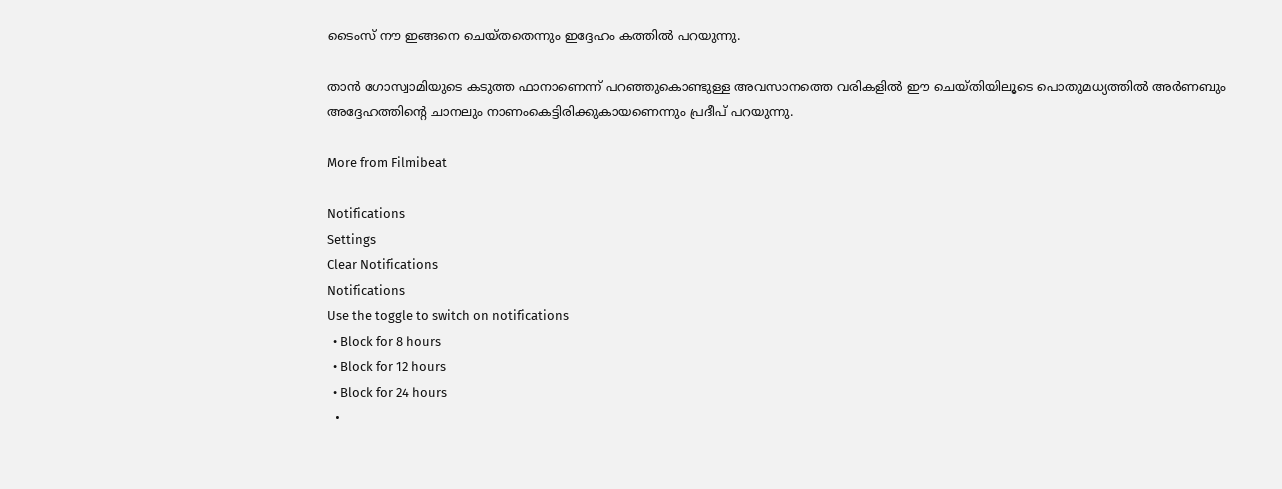ടൈംസ് നൗ ഇങ്ങനെ ചെയ്തതെന്നും ഇദ്ദേഹം കത്തില്‍ പറയുന്നു.

താന്‍ ഗോസ്വാമിയുടെ കടുത്ത ഫാനാണെന്ന് പറഞ്ഞുകൊണ്ടുള്ള അവസാനത്തെ വരികളില്‍ ഈ ചെയ്തിയിലൂടെ പൊതുമധ്യത്തില്‍ അര്‍ണബും അദ്ദേഹത്തിന്റെ ചാനലും നാണംകെട്ടിരിക്കുകായണെന്നും പ്രദീപ് പറയുന്നു.

More from Filmibeat

Notifications
Settings
Clear Notifications
Notifications
Use the toggle to switch on notifications
  • Block for 8 hours
  • Block for 12 hours
  • Block for 24 hours
  •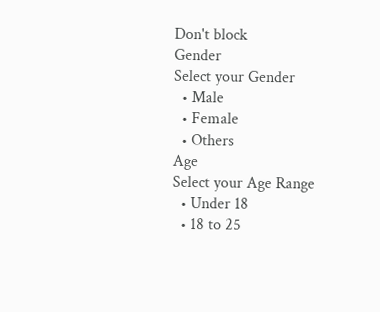Don't block
Gender
Select your Gender
  • Male
  • Female
  • Others
Age
Select your Age Range
  • Under 18
  • 18 to 25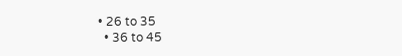• 26 to 35
  • 36 to 45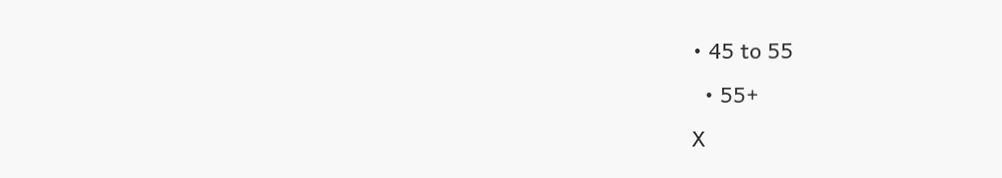• 45 to 55
  • 55+
X